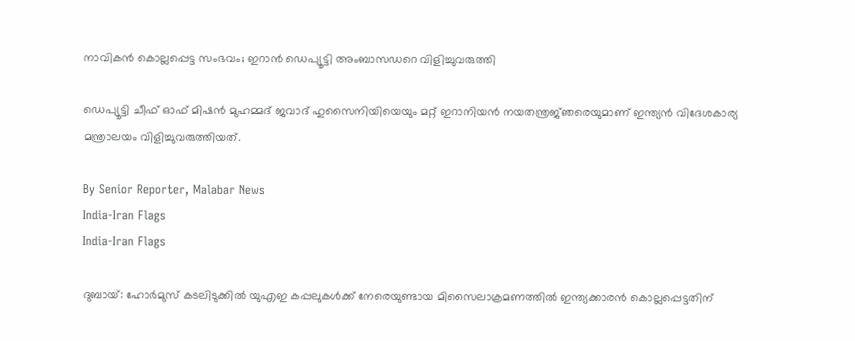നാവികൻ കൊല്ലപ്പെട്ട സംഭവം; ഇറാൻ ഡെപ്യൂട്ടി അംബാസഡറെ വിളിച്ചുവരുത്തി

ഡെപ്യൂട്ടി ചീഫ് ഓഫ് മിഷൻ മുഹമ്മദ് ജവാദ് ഹുസൈനിയിയെയും മറ്റ് ഇറാനിയൻ നയതന്ത്രജ്‌ഞരെയുമാണ് ഇന്ത്യൻ വിദേശകാര്യ മന്ത്രാലയം വിളിച്ചുവരുത്തിയത്.

By Senior Reporter, Malabar News
India-Iran Flags
India-Iran Flags

ദുബായ്: ഹോർമുസ് കടലിടുക്കിൽ യുഎഇ കപ്പലുകൾക്ക് നേരെയുണ്ടായ മിസൈലാക്രമണത്തിൽ ഇന്ത്യക്കാരൻ കൊല്ലപ്പെട്ടതിന്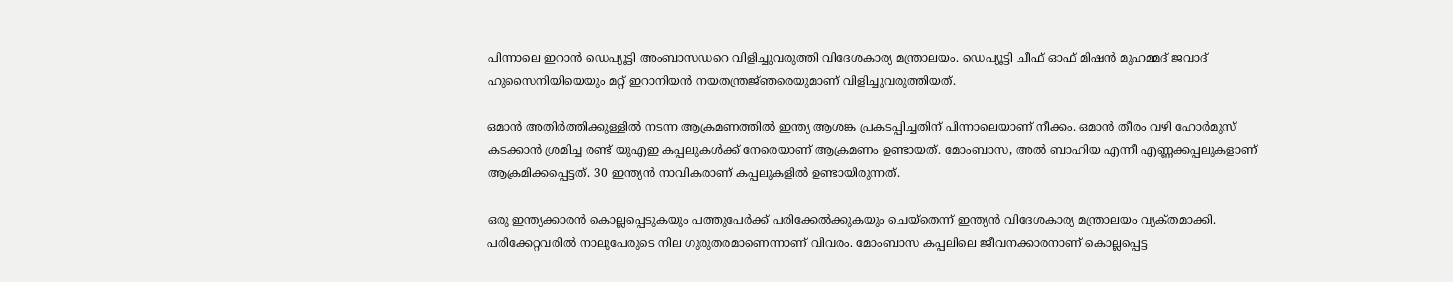പിന്നാലെ ഇറാൻ ഡെപ്യൂട്ടി അംബാസഡറെ വിളിച്ചുവരുത്തി വിദേശകാര്യ മന്ത്രാലയം. ഡെപ്യൂട്ടി ചീഫ് ഓഫ് മിഷൻ മുഹമ്മദ് ജവാദ് ഹുസൈനിയിയെയും മറ്റ് ഇറാനിയൻ നയതന്ത്രജ്‌ഞരെയുമാണ് വിളിച്ചുവരുത്തിയത്.

ഒമാൻ അതിർത്തിക്കുള്ളിൽ നടന്ന ആക്രമണത്തിൽ ഇന്ത്യ ആശങ്ക പ്രകടപ്പിച്ചതിന് പിന്നാലെയാണ് നീക്കം. ഒമാൻ തീരം വഴി ഹോർമുസ് കടക്കാൻ ശ്രമിച്ച രണ്ട് യുഎഇ കപ്പലുകൾക്ക് നേരെയാണ് ആക്രമണം ഉണ്ടായത്. മോംബാസ, അൽ ബാഹിയ എന്നീ എണ്ണക്കപ്പലുകളാണ് ആക്രമിക്കപ്പെട്ടത്. 30 ഇന്ത്യൻ നാവികരാണ് കപ്പലുകളിൽ ഉണ്ടായിരുന്നത്.

ഒരു ഇന്ത്യക്കാരൻ കൊല്ലപ്പെടുകയും പത്തുപേർക്ക് പരിക്കേൽക്കുകയും ചെയ്‌തെന്ന് ഇന്ത്യൻ വിദേശകാര്യ മന്ത്രാലയം വ്യക്‌തമാക്കി. പരിക്കേറ്റവരിൽ നാലുപേരുടെ നില ഗുരുതരമാണെന്നാണ് വിവരം. മോംബാസ കപ്പലിലെ ജീവനക്കാരനാണ് കൊല്ലപ്പെട്ട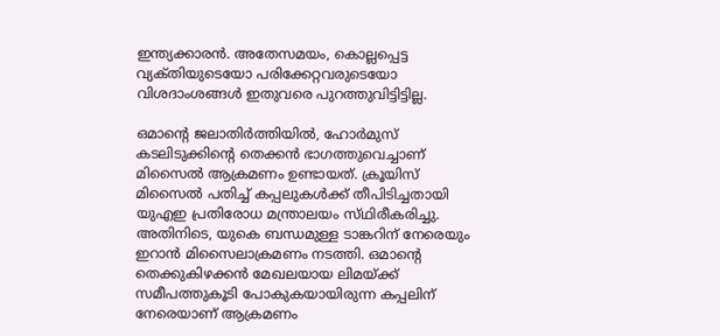ഇന്ത്യക്കാരൻ. അതേസമയം, കൊല്ലപ്പെട്ട വ്യക്‌തിയുടെയോ പരിക്കേറ്റവരുടെയോ വിശദാംശങ്ങൾ ഇതുവരെ പുറത്തുവിട്ടിട്ടില്ല.

ഒമാന്റെ ജലാതിർത്തിയിൽ, ഹോർമുസ് കടലിടുക്കിന്റെ തെക്കൻ ഭാഗത്തുവെച്ചാണ് മിസൈൽ ആക്രമണം ഉണ്ടായത്. ക്രൂയിസ് മിസൈൽ പതിച്ച് കപ്പലുകൾക്ക് തീപിടിച്ചതായി യുഎഇ പ്രതിരോധ മന്ത്രാലയം സ്‌ഥിരീകരിച്ചു. അതിനിടെ, യുകെ ബന്ധമുള്ള ടാങ്കറിന് നേരെയും ഇറാൻ മിസൈലാക്രമണം നടത്തി. ഒമാന്റെ തെക്കുകിഴക്കൻ മേഖലയായ ലിമയ്‌ക്ക് സമീപത്തുകൂടി പോകുകയായിരുന്ന കപ്പലിന് നേരെയാണ് ആക്രമണം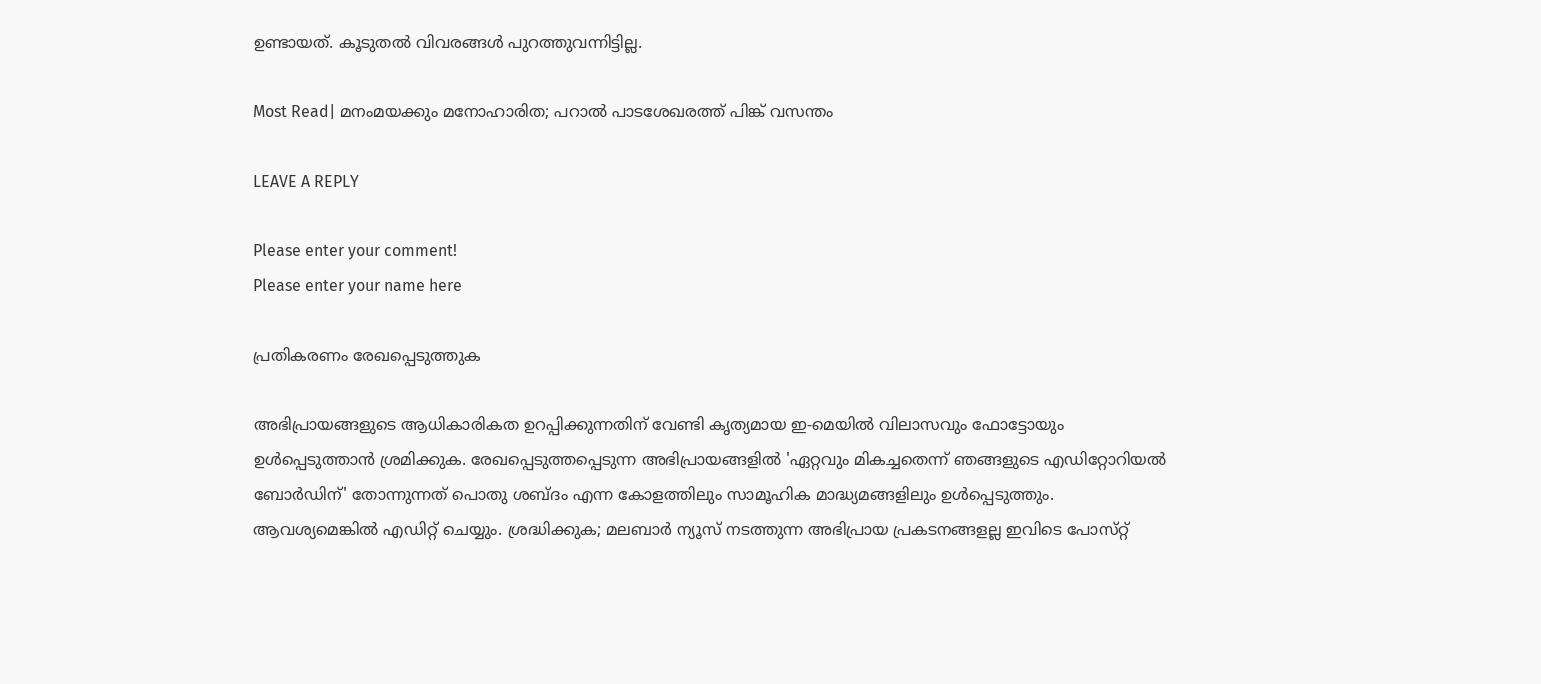ഉണ്ടായത്. കൂടുതൽ വിവരങ്ങൾ പുറത്തുവന്നിട്ടില്ല.

Most Read| മനംമയക്കും മനോഹാരിത; പറാൽ പാടശേഖരത്ത് പിങ്ക് വസന്തം

LEAVE A REPLY

Please enter your comment!
Please enter your name here

പ്രതികരണം രേഖപ്പെടുത്തുക

അഭിപ്രായങ്ങളുടെ ആധികാരികത ഉറപ്പിക്കുന്നതിന് വേണ്ടി കൃത്യമായ ഇ-മെയിൽ വിലാസവും ഫോട്ടോയും ഉൾപ്പെടുത്താൻ ശ്രമിക്കുക. രേഖപ്പെടുത്തപ്പെടുന്ന അഭിപ്രായങ്ങളിൽ 'ഏറ്റവും മികച്ചതെന്ന് ഞങ്ങളുടെ എഡിറ്റോറിയൽ ബോർഡിന്' തോന്നുന്നത് പൊതു ശബ്‌ദം എന്ന കോളത്തിലും സാമൂഹിക മാദ്ധ്യമങ്ങളിലും ഉൾപ്പെടുത്തും. ആവശ്യമെങ്കിൽ എഡിറ്റ് ചെയ്യും. ശ്രദ്ധിക്കുക; മലബാർ ന്യൂസ് നടത്തുന്ന അഭിപ്രായ പ്രകടനങ്ങളല്ല ഇവിടെ പോസ്‌റ്റ്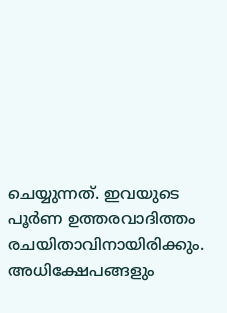ചെയ്യുന്നത്. ഇവയുടെ പൂർണ ഉത്തരവാദിത്തം രചയിതാവിനായിരിക്കും. അധിക്ഷേപങ്ങളും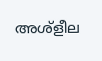അശ്‌ളീല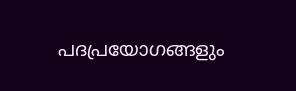പദപ്രയോഗങ്ങളും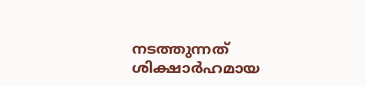നടത്തുന്നത് ശിക്ഷാർഹമായ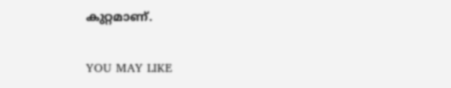കുറ്റമാണ്.

YOU MAY LIKE